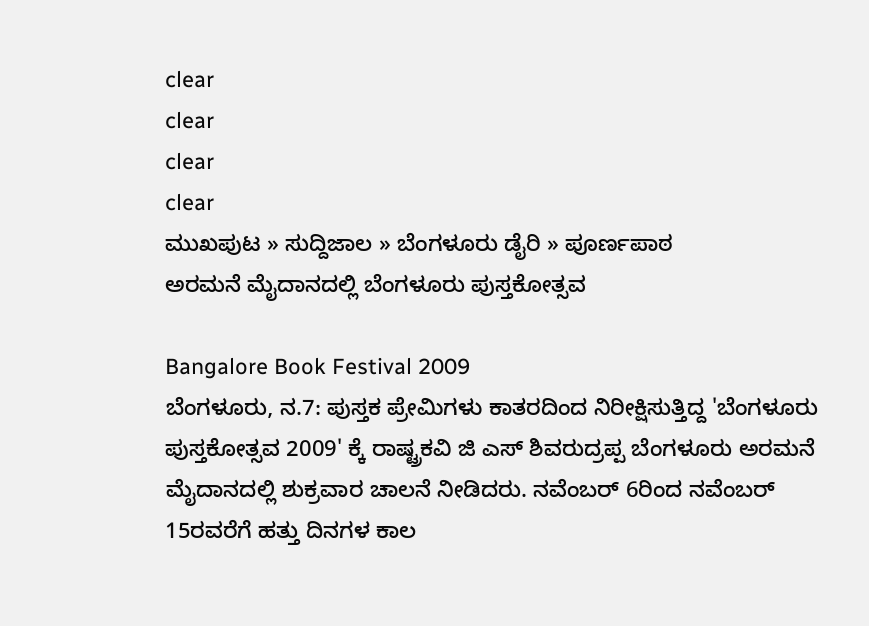clear
clear
clear
clear
ಮುಖಪುಟ » ಸುದ್ದಿಜಾಲ » ಬೆಂಗಳೂರು ಡೈರಿ » ಪೂರ್ಣಪಾಠ
ಅರಮನೆ ಮೈದಾನದಲ್ಲಿ ಬೆಂಗಳೂರು ಪುಸ್ತಕೋತ್ಸವ

Bangalore Book Festival 2009
ಬೆಂಗಳೂರು, ನ.7: ಪುಸ್ತಕ ಪ್ರೇಮಿಗಳು ಕಾತರದಿಂದ ನಿರೀಕ್ಷಿಸುತ್ತಿದ್ದ 'ಬೆಂಗಳೂರು ಪುಸ್ತಕೋತ್ಸವ 2009' ಕ್ಕೆ ರಾಷ್ಟ್ರಕವಿ ಜಿ ಎಸ್ ಶಿವರುದ್ರಪ್ಪ ಬೆಂಗಳೂರು ಅರಮನೆ ಮೈದಾನದಲ್ಲಿ ಶುಕ್ರವಾರ ಚಾಲನೆ ನೀಡಿದರು. ನವೆಂಬರ್ 6ರಿಂದ ನವೆಂಬರ್ 15ರವರೆಗೆ ಹತ್ತು ದಿನಗಳ ಕಾಲ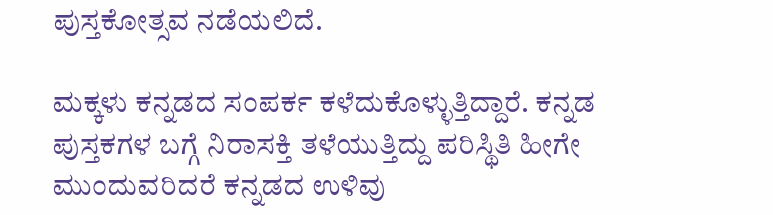ಪುಸ್ತಕೋತ್ಸವ ನಡೆಯಲಿದೆ.

ಮಕ್ಕಳು ಕನ್ನಡದ ಸಂಪರ್ಕ ಕಳೆದುಕೊಳ್ಳುತ್ತಿದ್ದಾರೆ. ಕನ್ನಡ ಪುಸ್ತಕಗಳ ಬಗ್ಗೆ ನಿರಾಸಕ್ತಿ ತಳೆಯುತ್ತಿದ್ದು ಪರಿಸ್ಥಿತಿ ಹೀಗೇ ಮುಂದುವರಿದರೆ ಕನ್ನಡದ ಉಳಿವು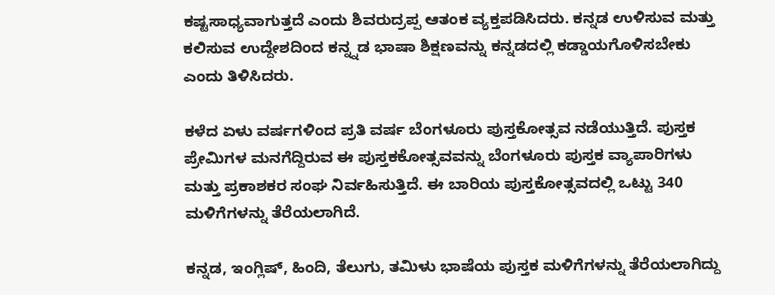ಕಷ್ಟಸಾಧ್ಯವಾಗುತ್ತದೆ ಎಂದು ಶಿವರುದ್ರಪ್ಪ ಆತಂಕ ವ್ಯಕ್ತಪಡಿಸಿದರು. ಕನ್ನಡ ಉಳಿಸುವ ಮತ್ತು ಕಲಿಸುವ ಉದ್ದೇಶದಿಂದ ಕನ್ನ್ನಡ ಭಾಷಾ ಶಿಕ್ಷಣವನ್ನು ಕನ್ನಡದಲ್ಲಿ ಕಡ್ಡಾಯಗೊಳಿಸಬೇಕು ಎಂದು ತಿಳಿಸಿದರು.

ಕಳೆದ ಏಳು ವರ್ಷಗಳಿಂದ ಪ್ರತಿ ವರ್ಷ ಬೆಂಗಳೂರು ಪುಸ್ತಕೋತ್ಸವ ನಡೆಯುತ್ತಿದೆ. ಪುಸ್ತಕ ಪ್ರೇಮಿಗಳ ಮನಗೆದ್ದಿರುವ ಈ ಪುಸ್ತಕಕೋತ್ಸವವನ್ನು ಬೆಂಗಳೂರು ಪುಸ್ತಕ ವ್ಯಾಪಾರಿಗಳು ಮತ್ತು ಪ್ರಕಾಶಕರ ಸಂಘ ನಿರ್ವಹಿಸುತ್ತಿದೆ. ಈ ಬಾರಿಯ ಪುಸ್ತಕೋತ್ಸವದಲ್ಲಿ ಒಟ್ಟು 340 ಮಳಿಗೆಗಳನ್ನು ತೆರೆಯಲಾಗಿದೆ.

ಕನ್ನಡ, ಇಂಗ್ಲಿಷ್, ಹಿಂದಿ, ತೆಲುಗು, ತಮಿಳು ಭಾಷೆಯ ಪುಸ್ತಕ ಮಳಿಗೆಗಳನ್ನು ತೆರೆಯಲಾಗಿದ್ದು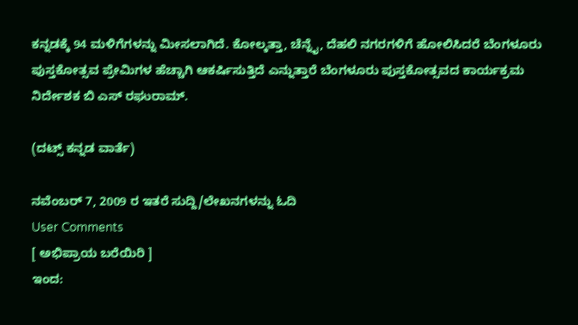ಕನ್ನಡಕ್ಕೆ 94 ಮಳಿಗೆಗಳನ್ನು ಮೀಸಲಾಗಿದೆ. ಕೋಲ್ಕತ್ತಾ, ಚೆನ್ನೈ, ದೆಹಲಿ ನಗರಗಳಿಗೆ ಹೋಲಿಸಿದರೆ ಬೆಂಗಳೂರು ಪುಸ್ತಕೋತ್ಸವ ಪ್ರೇಮಿಗಳ ಹೆಚ್ಚಾಗಿ ಆಕರ್ಷಿಸುತ್ತಿದೆ ಎನ್ನುತ್ತಾರೆ ಬೆಂಗಳೂರು ಪುಸ್ತಕೋತ್ಸವದ ಕಾರ್ಯಕ್ರಮ ನಿರ್ದೇಶಕ ಬಿ ಎಸ್ ರಘುರಾಮ್.

(ದಟ್ಸ್ ಕನ್ನಡ ವಾರ್ತೆ)

ನವೆಂಬರ್ 7, 2009 ರ ಇತರೆ ಸುದ್ದಿ/ಲೇಖನಗಳನ್ನು ಓದಿ
User Comments
[ ಅಭಿಪ್ರಾಯ ಬರೆಯಿರಿ ]
ಇಂದ: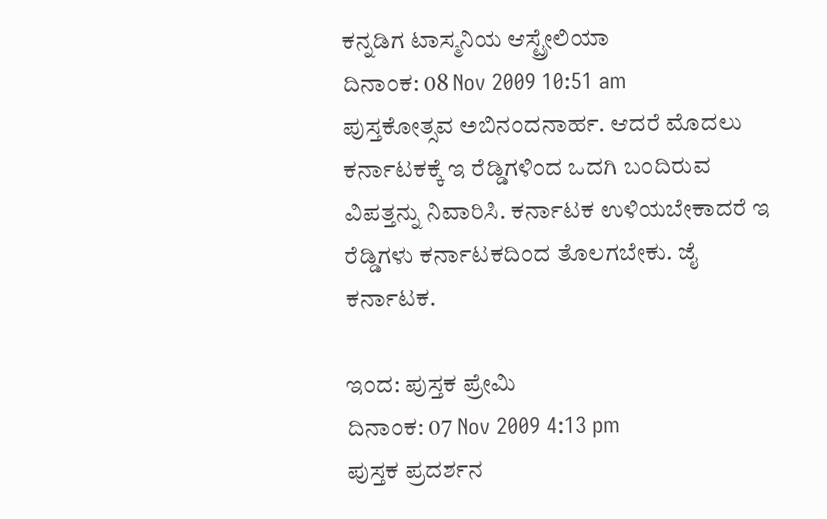ಕನ್ನಡಿಗ ಟಾಸ್ಮನಿಯ ಆಸ್ಟ್ರೇಲಿಯಾ
ದಿನಾಂಕ: 08 Nov 2009 10:51 am
ಪುಸ್ತಕೋತ್ಸವ ಅಬಿನಂದನಾರ್ಹ. ಆದರೆ ಮೊದಲು ಕರ್ನಾಟಕಕ್ಕೆ ಇ ರೆಡ್ಡಿಗಳಿಂದ ಒದಗಿ ಬಂದಿರುವ ವಿಪತ್ತನ್ನು ನಿವಾರಿಸಿ. ಕರ್ನಾಟಕ ಉಳಿಯಬೇಕಾದರೆ ಇ ರೆಡ್ಡಿಗಳು ಕರ್ನಾಟಕದಿಂದ ತೊಲಗಬೇಕು. ಜೈ ಕರ್ನಾಟಕ.

ಇಂದ: ಪುಸ್ತಕ ಪ್ರೇಮಿ
ದಿನಾಂಕ: 07 Nov 2009 4:13 pm
ಪುಸ್ತಕ ಪ್ರದರ್ಶನ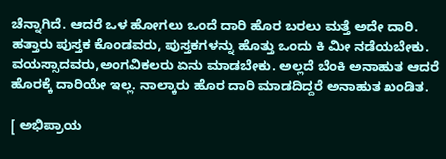ಚೆನ್ನಾಗಿದೆ. ಆದರೆ ಒಳ ಹೋಗಲು ಒಂದೆ ದಾರಿ ಹೊರ ಬರಲು ಮತ್ತೆ ಅದೇ ದಾರಿ. ಹತ್ತಾರು ಪುಸ್ತಕ ಕೊಂಡವರು, ಪುಸ್ತಕಗಳನ್ನು ಹೊತ್ತು ಒಂದು ಕಿ ಮೀ ನಡೆಯಬೇಕು. ವಯಸ್ಸಾದವರು,ಅಂಗವಿಕಲರು ಏನು ಮಾಡಬೇಕು. ಅಲ್ಲದೆ ಬೆಂಕಿ ಅನಾಹುತ ಆದರೆ ಹೊರಕ್ಕೆ ದಾರಿಯೇ ಇಲ್ಲ. ನಾಲ್ಕಾರು ಹೊರ ದಾರಿ ಮಾಡದಿದ್ದರೆ ಅನಾಹುತ ಖಂಡಿತ.

[ ಅಭಿಪ್ರಾಯ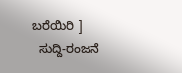ಬರೆಯಿರಿ ]
  ಸುದ್ದಿ-ರಂಜನೆ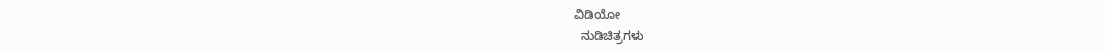ವಿಡಿಯೋ
  ನುಡಿಚಿತ್ರಗಳು